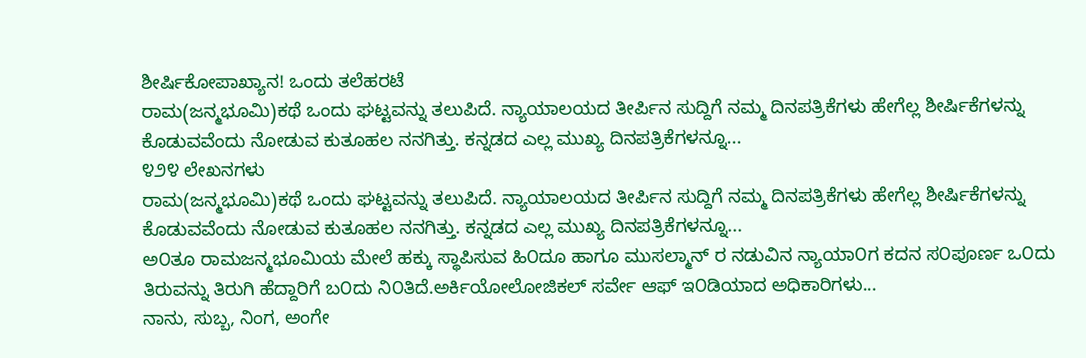ಶೀರ್ಷಿಕೋಪಾಖ್ಯಾನ! ಒಂದು ತಲೆಹರಟೆ
ರಾಮ(ಜನ್ಮಭೂಮಿ)ಕಥೆ ಒಂದು ಘಟ್ಟವನ್ನು ತಲುಪಿದೆ. ನ್ಯಾಯಾಲಯದ ತೀರ್ಪಿನ ಸುದ್ದಿಗೆ ನಮ್ಮ ದಿನಪತ್ರಿಕೆಗಳು ಹೇಗೆಲ್ಲ ಶೀರ್ಷಿಕೆಗಳನ್ನು ಕೊಡುವವೆಂದು ನೋಡುವ ಕುತೂಹಲ ನನಗಿತ್ತು. ಕನ್ನಡದ ಎಲ್ಲ ಮುಖ್ಯ ದಿನಪತ್ರಿಕೆಗಳನ್ನೂ...
೪೨೪ ಲೇಖನಗಳು
ರಾಮ(ಜನ್ಮಭೂಮಿ)ಕಥೆ ಒಂದು ಘಟ್ಟವನ್ನು ತಲುಪಿದೆ. ನ್ಯಾಯಾಲಯದ ತೀರ್ಪಿನ ಸುದ್ದಿಗೆ ನಮ್ಮ ದಿನಪತ್ರಿಕೆಗಳು ಹೇಗೆಲ್ಲ ಶೀರ್ಷಿಕೆಗಳನ್ನು ಕೊಡುವವೆಂದು ನೋಡುವ ಕುತೂಹಲ ನನಗಿತ್ತು. ಕನ್ನಡದ ಎಲ್ಲ ಮುಖ್ಯ ದಿನಪತ್ರಿಕೆಗಳನ್ನೂ...
ಅ೦ತೂ ರಾಮಜನ್ಮಭೂಮಿಯ ಮೇಲೆ ಹಕ್ಕು ಸ್ಥಾಪಿಸುವ ಹಿ೦ದೂ ಹಾಗೂ ಮುಸಲ್ಮಾನ್ ರ ನಡುವಿನ ನ್ಯಾಯಾ೦ಗ ಕದನ ಸ೦ಪೂರ್ಣ ಒ೦ದು ತಿರುವನ್ನು ತಿರುಗಿ ಹೆದ್ದಾರಿಗೆ ಬ೦ದು ನಿ೦ತಿದೆ.ಅರ್ಕಿಯೋಲೋಜಿಕಲ್ ಸರ್ವೇ ಆಫ್ ಇ೦ಡಿಯಾದ ಅಧಿಕಾರಿಗಳು...
ನಾನು, ಸುಬ್ಬ, ನಿಂಗ, ಅಂಗೇ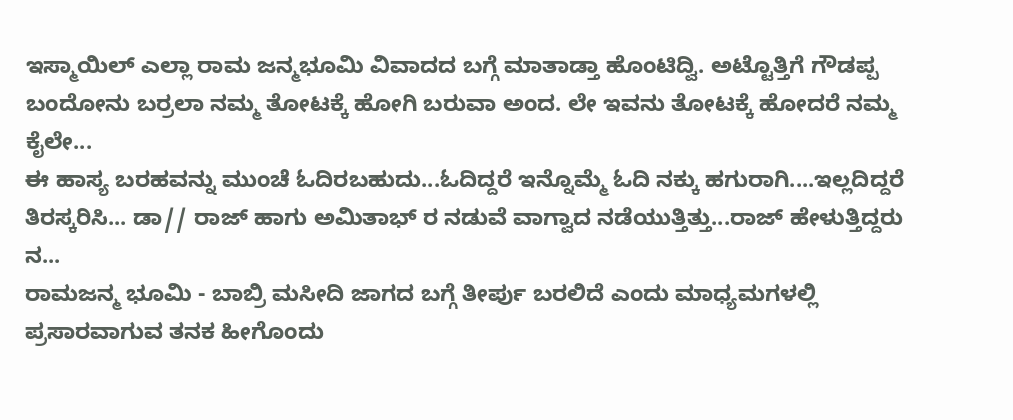ಇಸ್ಮಾಯಿಲ್ ಎಲ್ಲಾ ರಾಮ ಜನ್ಮಭೂಮಿ ವಿವಾದದ ಬಗ್ಗೆ ಮಾತಾಡ್ತಾ ಹೊಂಟಿದ್ವಿ. ಅಟ್ಟೊತ್ತಿಗೆ ಗೌಡಪ್ಪ ಬಂದೋನು ಬರ್ರಲಾ ನಮ್ಮ ತೋಟಕ್ಕೆ ಹೋಗಿ ಬರುವಾ ಅಂದ. ಲೇ ಇವನು ತೋಟಕ್ಕೆ ಹೋದರೆ ನಮ್ಮ ಕೈಲೇ...
ಈ ಹಾಸ್ಯ ಬರಹವನ್ನು ಮುಂಚೆ ಓದಿರಬಹುದು...ಓದಿದ್ದರೆ ಇನ್ನೊಮ್ಮೆ ಓದಿ ನಕ್ಕು ಹಗುರಾಗಿ....ಇಲ್ಲದಿದ್ದರೆ ತಿರಸ್ಕರಿಸಿ... ಡಾ// ರಾಜ್ ಹಾಗು ಅಮಿತಾಭ್ ರ ನಡುವೆ ವಾಗ್ವಾದ ನಡೆಯುತ್ತಿತ್ತು...ರಾಜ್ ಹೇಳುತ್ತಿದ್ದರು ನ...
ರಾಮಜನ್ಮ ಭೂಮಿ - ಬಾಬ್ರಿ ಮಸೀದಿ ಜಾಗದ ಬಗ್ಗೆ ತೀರ್ಪು ಬರಲಿದೆ ಎಂದು ಮಾಧ್ಯಮಗಳಲ್ಲಿ ಪ್ರಸಾರವಾಗುವ ತನಕ ಹೀಗೊಂದು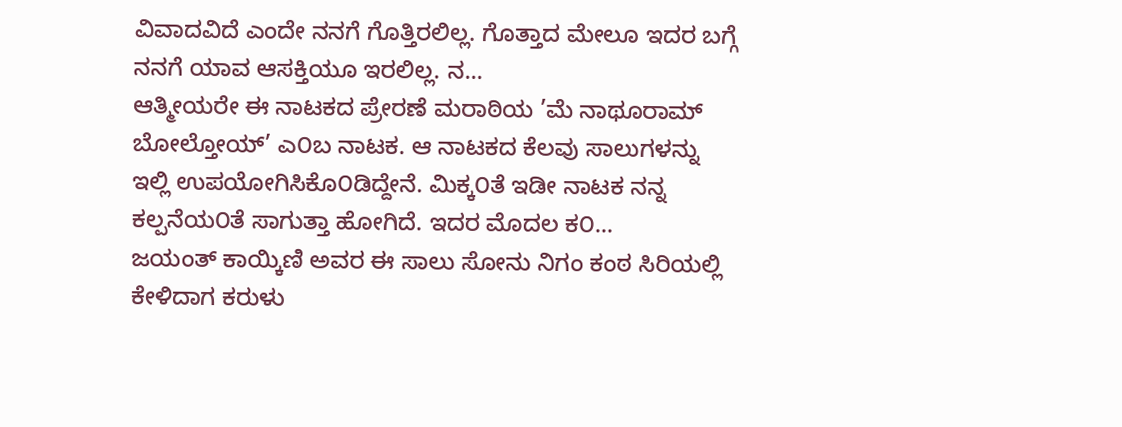ವಿವಾದವಿದೆ ಎಂದೇ ನನಗೆ ಗೊತ್ತಿರಲಿಲ್ಲ. ಗೊತ್ತಾದ ಮೇಲೂ ಇದರ ಬಗ್ಗೆ ನನಗೆ ಯಾವ ಆಸಕ್ತಿಯೂ ಇರಲಿಲ್ಲ. ನ...
ಆತ್ಮೀಯರೇ ಈ ನಾಟಕದ ಪ್ರೇರಣೆ ಮರಾಠಿಯ ’ಮೆ ನಾಥೂರಾಮ್ ಬೋಲ್ತೋಯ್’ ಎ೦ಬ ನಾಟಕ. ಆ ನಾಟಕದ ಕೆಲವು ಸಾಲುಗಳನ್ನು ಇಲ್ಲಿ ಉಪಯೋಗಿಸಿಕೊ೦ಡಿದ್ದೇನೆ. ಮಿಕ್ಕ೦ತೆ ಇಡೀ ನಾಟಕ ನನ್ನ ಕಲ್ಪನೆಯ೦ತೆ ಸಾಗುತ್ತಾ ಹೋಗಿದೆ. ಇದರ ಮೊದಲ ಕ೦...
ಜಯಂತ್ ಕಾಯ್ಕಿಣಿ ಅವರ ಈ ಸಾಲು ಸೋನು ನಿಗಂ ಕಂಠ ಸಿರಿಯಲ್ಲಿ ಕೇಳಿದಾಗ ಕರುಳು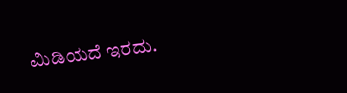ಮಿಡಿಯದೆ ಇರದು.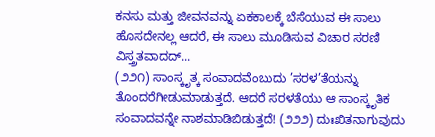ಕನಸು ಮತ್ತು ಜೀವನವನ್ನು ಏಕಕಾಲಕ್ಕೆ ಬೆಸೆಯುವ ಈ ಸಾಲು ಹೊಸದೇನಲ್ಲ ಆದರೆ, ಈ ಸಾಲು ಮೂಡಿಸುವ ವಿಚಾರ ಸರಣಿ ವಿಸ್ತ್ರತವಾದದ್...
(೨೨೧) ಸಾಂಸ್ಕೃತ್ಕ ಸಂವಾದವೆಂಬುದು ’ಸರಳ’ತೆಯನ್ನು ತೊಂದರೆಗೀಡುಮಾಡುತ್ತದೆ. ಆದರೆ ಸರಳತೆಯು ಆ ಸಾಂಸ್ಕೃತಿಕ ಸಂವಾದವನ್ನೇ ನಾಶಮಾಡಿಬಿಡುತ್ತದೆ! (೨೨೨) ದುಃಖಿತನಾಗುವುದು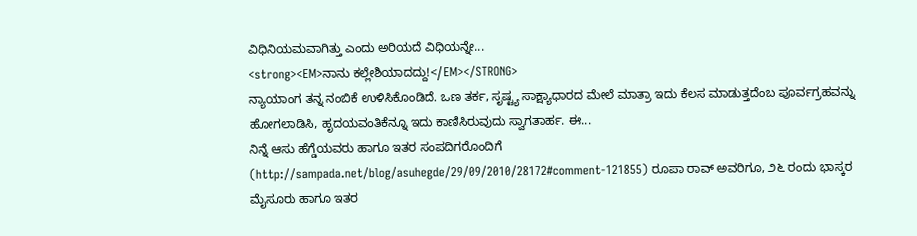ವಿಧಿನಿಯಮವಾಗಿತ್ತು ಎಂದು ಅರಿಯದೆ ವಿಧಿಯನ್ನೇ...
<strong><EM>ನಾನು ಕಲ್ಲೇಶಿಯಾದದ್ದು!</EM></STRONG>
ನ್ಯಾಯಾಂಗ ತನ್ನ ನಂಬಿಕೆ ಉಳಿಸಿಕೊಂಡಿದೆ. ಒಣ ತರ್ಕ, ಸೃಷ್ಟ್ಯ ಸಾಕ್ಷ್ಯಾಧಾರದ ಮೇಲೆ ಮಾತ್ರಾ ಇದು ಕೆಲಸ ಮಾಡುತ್ತದೆಂಬ ಪೂರ್ವಗ್ರಹವನ್ನು ಹೋಗಲಾಡಿಸಿ, ಹೃದಯವಂತಿಕೆನ್ನೂ ಇದು ಕಾಣಿಸಿರುವುದು ಸ್ವಾಗತಾರ್ಹ. ಈ...
ನಿನ್ನೆ ಆಸು ಹೆಗ್ಡೆಯವರು ಹಾಗೂ ಇತರ ಸಂಪದಿಗರೊಂದಿಗೆ (http://sampada.net/blog/asuhegde/29/09/2010/28172#comment-121855) ರೂಪಾ ರಾವ್ ಅವರಿಗೂ, ೨೬ ರಂದು ಭಾಸ್ಕರ ಮೈಸೂರು ಹಾಗೂ ಇತರ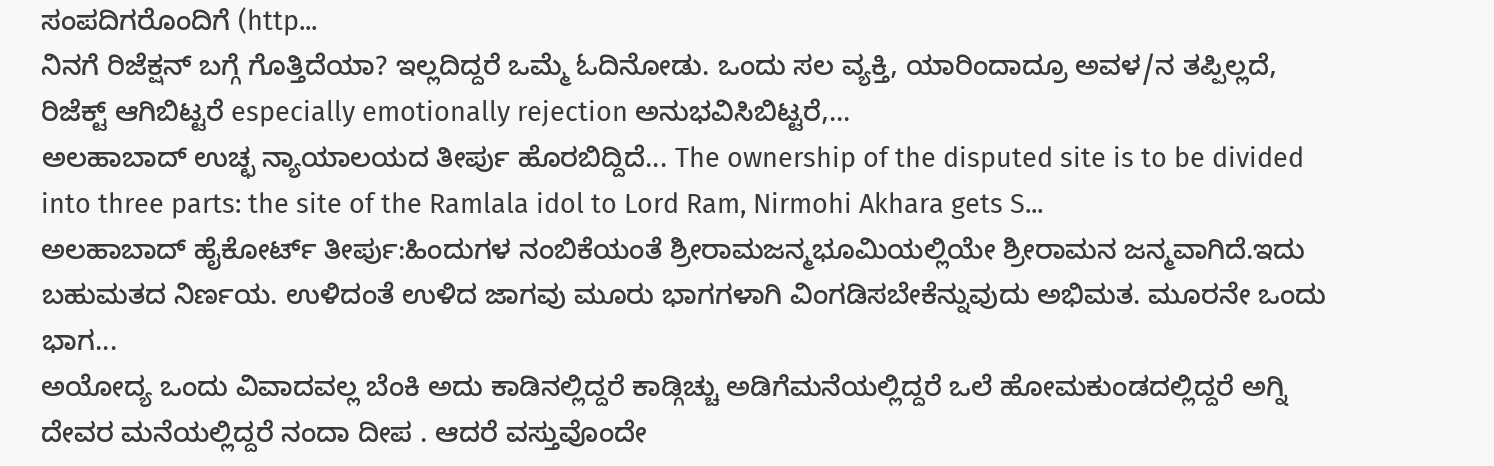ಸಂಪದಿಗರೊಂದಿಗೆ (http...
ನಿನಗೆ ರಿಜೆಕ್ಷನ್ ಬಗ್ಗೆ ಗೊತ್ತಿದೆಯಾ? ಇಲ್ಲದಿದ್ದರೆ ಒಮ್ಮೆ ಓದಿನೋಡು. ಒಂದು ಸಲ ವ್ಯಕ್ತಿ, ಯಾರಿಂದಾದ್ರೂ ಅವಳ/ನ ತಪ್ಪಿಲ್ಲದೆ, ರಿಜೆಕ್ಟ್ ಆಗಿಬಿಟ್ಟರೆ especially emotionally rejection ಅನುಭವಿಸಿಬಿಟ್ಟರೆ,...
ಅಲಹಾಬಾದ್ ಉಚ್ಛ ನ್ಯಾಯಾಲಯದ ತೀರ್ಪು ಹೊರಬಿದ್ದಿದೆ... The ownership of the disputed site is to be divided into three parts: the site of the Ramlala idol to Lord Ram, Nirmohi Akhara gets S...
ಅಲಹಾಬಾದ್ ಹೈಕೋರ್ಟ್ ತೀರ್ಪು:ಹಿಂದುಗಳ ನಂಬಿಕೆಯಂತೆ ಶ್ರೀರಾಮಜನ್ಮಭೂಮಿಯಲ್ಲಿಯೇ ಶ್ರೀರಾಮನ ಜನ್ಮವಾಗಿದೆ.ಇದು ಬಹುಮತದ ನಿರ್ಣಯ. ಉಳಿದಂತೆ ಉಳಿದ ಜಾಗವು ಮೂರು ಭಾಗಗಳಾಗಿ ವಿಂಗಡಿಸಬೇಕೆನ್ನುವುದು ಅಭಿಮತ. ಮೂರನೇ ಒಂದು ಭಾಗ...
ಅಯೋದ್ಯ ಒಂದು ವಿವಾದವಲ್ಲ ಬೆಂಕಿ ಅದು ಕಾಡಿನಲ್ಲಿದ್ದರೆ ಕಾಡ್ಗಿಚ್ಚು ಅಡಿಗೆಮನೆಯಲ್ಲಿದ್ದರೆ ಒಲೆ ಹೋಮಕುಂಡದಲ್ಲಿದ್ದರೆ ಅಗ್ನಿ ದೇವರ ಮನೆಯಲ್ಲಿದ್ದರೆ ನಂದಾ ದೀಪ . ಆದರೆ ವಸ್ತುವೊಂದೇ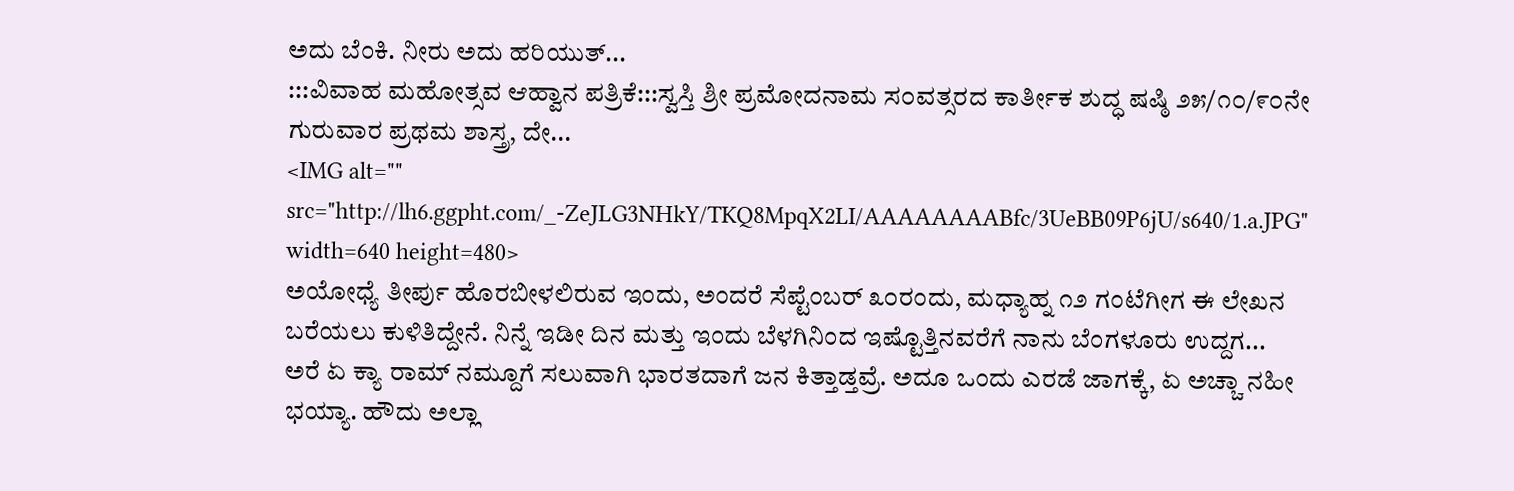ಅದು ಬೆಂಕಿ. ನೀರು ಅದು ಹರಿಯುತ್...
:::ವಿವಾಹ ಮಹೋತ್ಸವ ಆಹ್ವಾನ ಪತ್ರಿಕೆ:::ಸ್ವಸ್ತಿ ಶ್ರೀ ಪ್ರಮೋದನಾಮ ಸ೦ವತ್ಸರದ ಕಾರ್ತೀಕ ಶುದ್ಧ ಷಷ್ಠಿ ೨೫/೧೦/೯೦ನೇ ಗುರುವಾರ ಪ್ರಥಮ ಶಾಸ್ತ್ರ, ದೇ...
<IMG alt="" src="http://lh6.ggpht.com/_-ZeJLG3NHkY/TKQ8MpqX2LI/AAAAAAAABfc/3UeBB09P6jU/s640/1.a.JPG" width=640 height=480>
ಅಯೋಧ್ಯೆ ತೀರ್ಪು ಹೊರಬೀಳಲಿರುವ ಇಂದು, ಅಂದರೆ ಸೆಪ್ಟೆಂಬರ್ ೩೦ರಂದು, ಮಧ್ಯಾಹ್ನ ೧೨ ಗಂಟೆಗೀಗ ಈ ಲೇಖನ ಬರೆಯಲು ಕುಳಿತಿದ್ದೇನೆ. ನಿನ್ನೆ ಇಡೀ ದಿನ ಮತ್ತು ಇಂದು ಬೆಳಗಿನಿಂದ ಇಷ್ಟೊತ್ತಿನವರೆಗೆ ನಾನು ಬೆಂಗಳೂರು ಉದ್ದಗ...
ಅರೆ ಏ ಕ್ಯಾ ರಾಮ್ ನಮ್ದೂಗೆ ಸಲುವಾಗಿ ಭಾರತದಾಗೆ ಜನ ಕಿತ್ತಾಡ್ತವ್ರೆ. ಅದೂ ಒಂದು ಎರಡೆ ಜಾಗಕ್ಕೆ, ಏ ಅಚ್ಚಾ ನಹೀ ಭಯ್ಯಾ. ಹೌದು ಅಲ್ಲಾ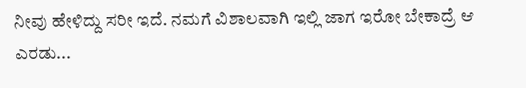ನೀವು ಹೇಳಿದ್ದು ಸರೀ ಇದೆ. ನಮಗೆ ವಿಶಾಲವಾಗಿ ಇಲ್ಲಿ ಜಾಗ ಇರೋ ಬೇಕಾದ್ರೆ ಆ ಎರಡು...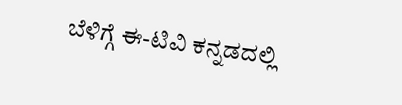ಬೆಳಿಗ್ಗೆ ಈ-ಟಿವಿ ಕನ್ನಡದಲ್ಲಿ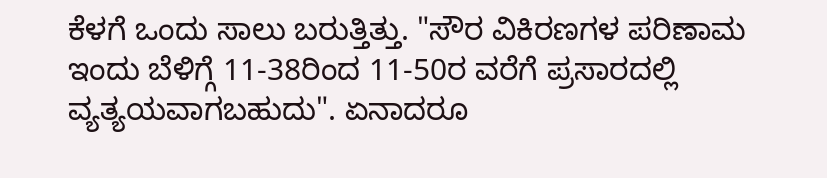ಕೆಳಗೆ ಒಂದು ಸಾಲು ಬರುತ್ತಿತ್ತು. "ಸೌರ ವಿಕಿರಣಗಳ ಪರಿಣಾಮ ಇಂದು ಬೆಳಿಗ್ಗೆ 11-38ರಿಂದ 11-50ರ ವರೆಗೆ ಪ್ರಸಾರದಲ್ಲಿ ವ್ಯತ್ಯಯವಾಗಬಹುದು". ಏನಾದರೂ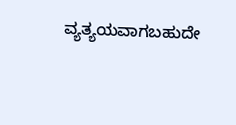ವ್ಯತ್ಯಯವಾಗಬಹುದೇ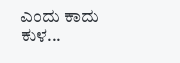ಎಂದು ಕಾದು ಕುಳ...